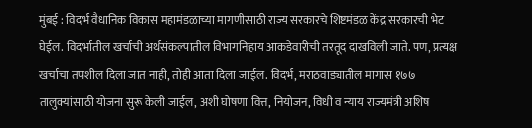मुंबई : विदर्भ वैधानिक विकास महामंडळाच्या मागणीसाठी राज्य सरकारचे शिष्टमंडळ केंद्र सरकारची भेट घेईल. विदर्भातील खर्चाची अर्थसंकल्पातील विभागनिहाय आकडेवारीची तरतूद दाखविली जाते. पण, प्रत्यक्ष खर्चाचा तपशील दिला जात नाही, तोही आता दिला जाईल. विदर्भ, मराठवाड्यातील मागास १७७ तालुक्यांसाठी योजना सुरू केली जाईल, अशी घोषणा वित्त, नियोजन, विधी व न्याय राज्यमंत्री अशिष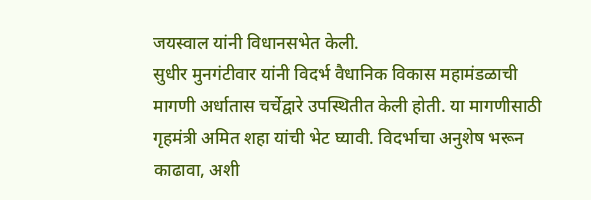जयस्वाल यांनी विधानसभेत केली.
सुधीर मुनगंटीवार यांनी विदर्भ वैधानिक विकास महामंडळाची मागणी अर्धातास चर्चेद्वारे उपस्थितीत केली होती. या मागणीसाठी गृहमंत्री अमित शहा यांची भेट घ्यावी. विदर्भाचा अनुशेष भरून काढावा, अशी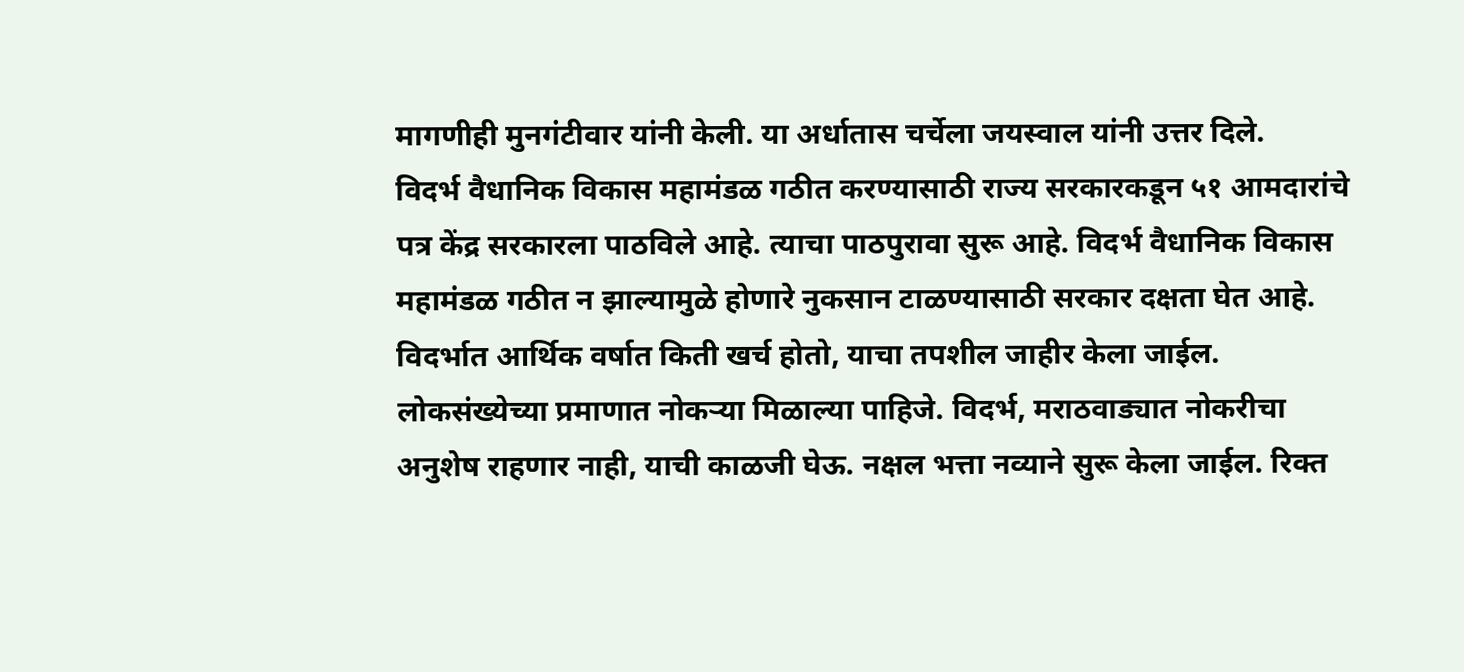मागणीही मुनगंटीवार यांनी केली. या अर्धातास चर्चेला जयस्वाल यांनी उत्तर दिले.
विदर्भ वैधानिक विकास महामंडळ गठीत करण्यासाठी राज्य सरकारकडून ५१ आमदारांचे पत्र केंद्र सरकारला पाठविले आहे. त्याचा पाठपुरावा सुरू आहे. विदर्भ वैधानिक विकास महामंडळ गठीत न झाल्यामुळे होणारे नुकसान टाळण्यासाठी सरकार दक्षता घेत आहे. विदर्भात आर्थिक वर्षात किती खर्च होतो, याचा तपशील जाहीर केला जाईल. लोकसंख्येच्या प्रमाणात नोकऱ्या मिळाल्या पाहिजे. विदर्भ, मराठवाड्यात नोकरीचा अनुशेष राहणार नाही, याची काळजी घेऊ. नक्षल भत्ता नव्याने सुरू केला जाईल. रिक्त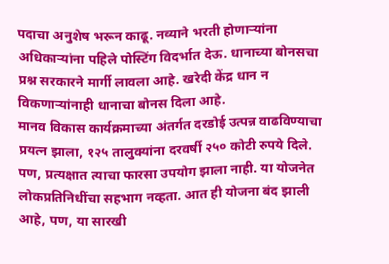पदाचा अनुशेष भरून काढू. नव्याने भरती होणाऱ्यांना अधिकाऱ्यांना पहिले पोस्टिंग विदर्भात देऊ. धानाच्या बोनसचा प्रश्न सरकारने मार्गी लावला आहे. खरेदी केंद्र धान न विकणाऱ्यांनाही धानाचा बोनस दिला आहे.
मानव विकास कार्यक्रमाच्या अंतर्गत दरडोई उत्पन्न वाढविण्याचा प्रयत्न झाला, १२५ तालुक्यांना दरवर्षी २५० कोटी रुपये दिले. पण, प्रत्यक्षात त्याचा फारसा उपयोग झाला नाही. या योजनेत लोकप्रतिनिधींचा सहभाग नव्हता. आत ही योजना बंद झाली आहे, पण, या सारखी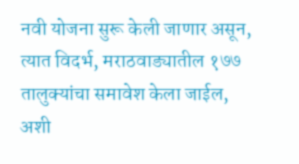नवी योजना सुरू केली जाणार असून, त्यात विदर्भ, मराठवाड्यातील १७७ तालुक्यांचा समावेश केला जाईल, अशी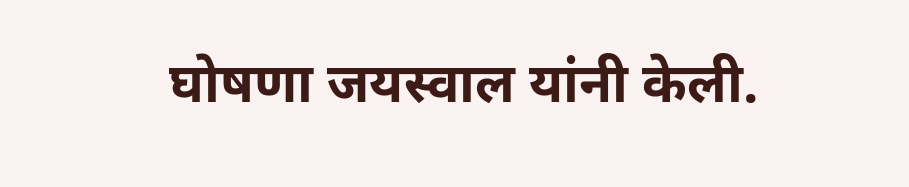घोषणा जयस्वाल यांनी केली.